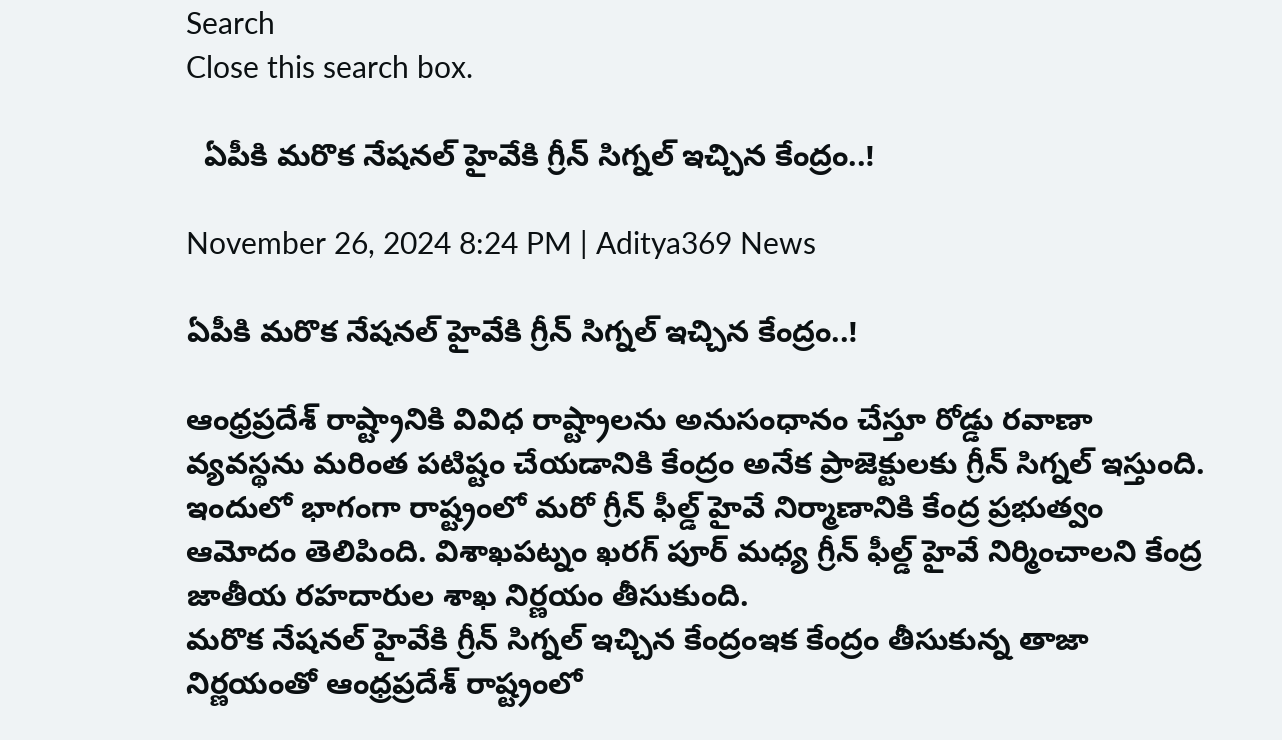Search
Close this search box.

  ఏపీకి మరొక నేషనల్ హైవేకి గ్రీన్ సిగ్నల్ ఇచ్చిన కేంద్రం..!

November 26, 2024 8:24 PM | Aditya369 News

ఏపీకి మరొక నేషనల్ హైవేకి గ్రీన్ సిగ్నల్ ఇచ్చిన కేంద్రం..!

ఆంధ్రప్రదేశ్ రాష్ట్రానికి వివిధ రాష్ట్రాలను అనుసంధానం చేస్తూ రోడ్డు రవాణా వ్యవస్థను మరింత పటిష్టం చేయడానికి కేంద్రం అనేక ప్రాజెక్టులకు గ్రీన్ సిగ్నల్ ఇస్తుంది. ఇందులో భాగంగా రాష్ట్రంలో మరో గ్రీన్ ఫీల్డ్ హైవే నిర్మాణానికి కేంద్ర ప్రభుత్వం ఆమోదం తెలిపింది. విశాఖపట్నం ఖరగ్ పూర్ మధ్య గ్రీన్ ఫీల్డ్ హైవే నిర్మించాలని కేంద్ర జాతీయ రహదారుల శాఖ నిర్ణయం తీసుకుంది.
మరొక నేషనల్ హైవేకి గ్రీన్ సిగ్నల్ ఇచ్చిన కేంద్రంఇక కేంద్రం తీసుకున్న తాజా నిర్ణయంతో ఆంధ్రప్రదేశ్ రాష్ట్రంలో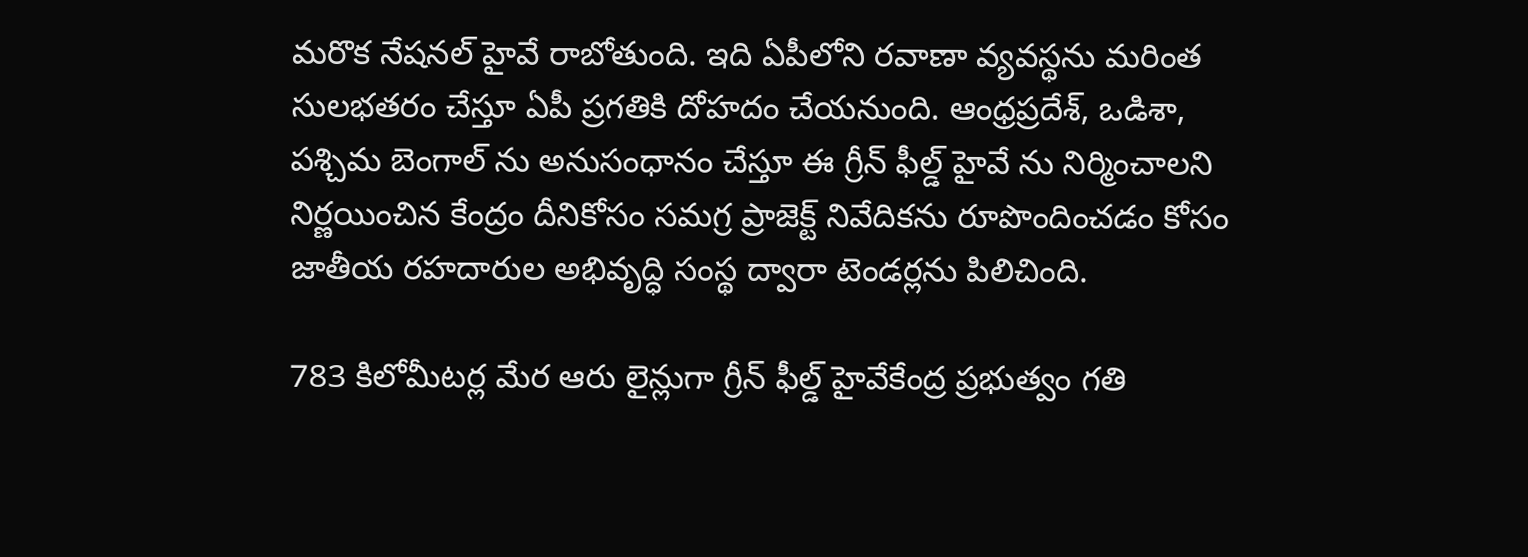మరొక నేషనల్ హైవే రాబోతుంది. ఇది ఏపీలోని రవాణా వ్యవస్థను మరింత సులభతరం చేస్తూ ఏపీ ప్రగతికి దోహదం చేయనుంది. ఆంధ్రప్రదేశ్, ఒడిశా, పశ్చిమ బెంగాల్ ను అనుసంధానం చేస్తూ ఈ గ్రీన్ ఫీల్డ్ హైవే ను నిర్మించాలని నిర్ణయించిన కేంద్రం దీనికోసం సమగ్ర ప్రాజెక్ట్ నివేదికను రూపొందించడం కోసం జాతీయ రహదారుల అభివృద్ధి సంస్థ ద్వారా టెండర్లను పిలిచింది.

783 కిలోమీటర్ల మేర ఆరు లైన్లుగా గ్రీన్ ఫీల్డ్ హైవేకేంద్ర ప్రభుత్వం గతి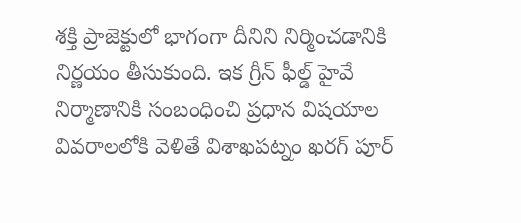శక్తి ప్రాజెక్టులో భాగంగా దీనిని నిర్మించడానికి నిర్ణయం తీసుకుంది. ఇక గ్రీన్ ఫీల్డ్ హైవే నిర్మాణానికి సంబంధించి ప్రధాన విషయాల వివరాలలోకి వెళితే విశాఖపట్నం ఖరగ్ పూర్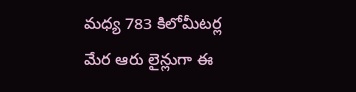మధ్య 783 కిలోమీటర్ల మేర ఆరు లైన్లుగా ఈ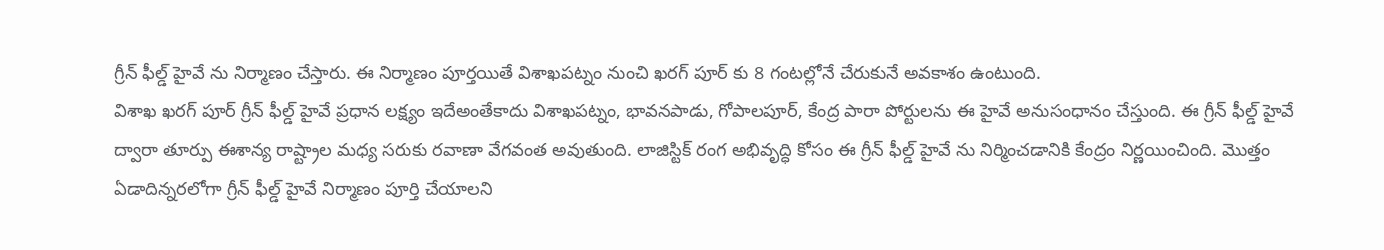గ్రీన్ ఫీల్డ్ హైవే ను నిర్మాణం చేస్తారు. ఈ నిర్మాణం పూర్తయితే విశాఖపట్నం నుంచి ఖరగ్ పూర్ కు 8 గంటల్లోనే చేరుకునే అవకాశం ఉంటుంది.
విశాఖ ఖరగ్ పూర్ గ్రీన్ ఫీల్డ్ హైవే ప్రధాన లక్ష్యం ఇదేఅంతేకాదు విశాఖపట్నం, భావనపాడు, గోపాలపూర్, కేంద్ర పారా పోర్టులను ఈ హైవే అనుసంధానం చేస్తుంది. ఈ గ్రీన్ ఫీల్డ్ హైవే ద్వారా తూర్పు ఈశాన్య రాష్ట్రాల మధ్య సరుకు రవాణా వేగవంత అవుతుంది. లాజిస్టిక్ రంగ అభివృద్ధి కోసం ఈ గ్రీన్ ఫీల్డ్ హైవే ను నిర్మించడానికి కేంద్రం నిర్ణయించింది. మొత్తం ఏడాదిన్నరలోగా గ్రీన్ ఫీల్డ్ హైవే నిర్మాణం పూర్తి చేయాలని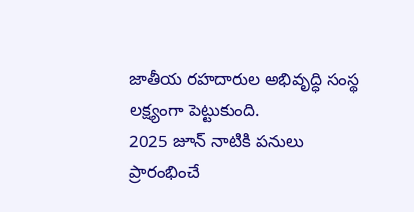జాతీయ రహదారుల అభివృద్ధి సంస్థ లక్ష్యంగా పెట్టుకుంది.
2025 జూన్ నాటికి పనులు ప్రారంభించే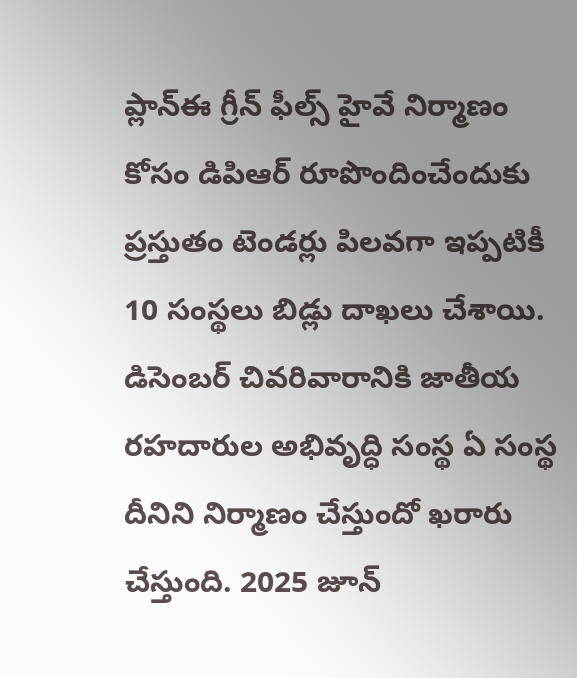ప్లాన్ఈ గ్రీన్ ఫీల్స్ హైవే నిర్మాణం కోసం డిపిఆర్ రూపొందించేందుకు ప్రస్తుతం టెండర్లు పిలవగా ఇప్పటికీ 10 సంస్థలు బిడ్లు దాఖలు చేశాయి. డిసెంబర్ చివరివారానికి జాతీయ రహదారుల అభివృద్ధి సంస్థ ఏ సంస్థ దీనిని నిర్మాణం చేస్తుందో ఖరారు చేస్తుంది. 2025 జూన్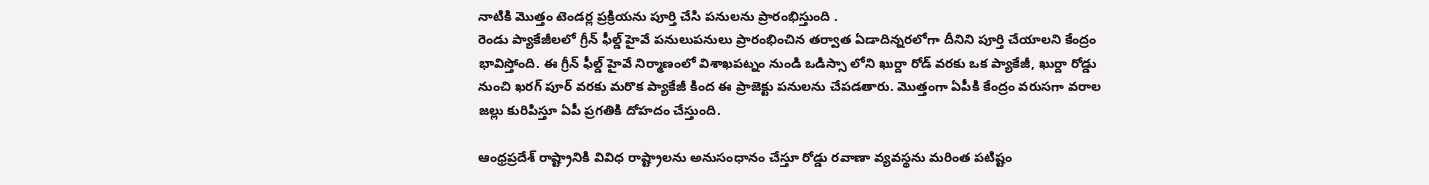నాటికి మొత్తం టెండర్ల ప్రక్రియను పూర్తి చేసి పనులను ప్రారంభిస్తుంది .
రెండు ప్యాకేజీలలో గ్రీన్ ఫీల్డ్ హైవే పనులుపనులు ప్రారంభించిన తర్వాత ఏడాదిన్నరలోగా దీనిని పూర్తి చేయాలని కేంద్రం భావిస్తోంది. ఈ గ్రీన్ ఫీల్డ్ హైవే నిర్మాణంలో విశాఖపట్నం నుండి ఒడిస్సా లోని ఖుర్దా రోడ్ వరకు ఒక ప్యాకేజీ, ఖుర్దా రోడ్డు నుంచి ఖరగ్ పూర్ వరకు మరొక ప్యాకేజీ కింద ఈ ప్రాజెక్టు పనులను చేపడతారు. మొత్తంగా ఏపీకి కేంద్రం వరుసగా వరాల జల్లు కురిపిస్తూ ఏపీ ప్రగతికి దోహదం చేస్తుంది.

ఆంధ్రప్రదేశ్ రాష్ట్రానికి వివిధ రాష్ట్రాలను అనుసంధానం చేస్తూ రోడ్డు రవాణా వ్యవస్థను మరింత పటిష్టం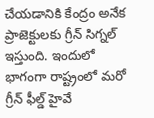చేయడానికి కేంద్రం అనేక ప్రాజెక్టులకు గ్రీన్ సిగ్నల్ ఇస్తుంది. ఇందులో భాగంగా రాష్ట్రంలో మరో గ్రీన్ ఫీల్డ్ హైవే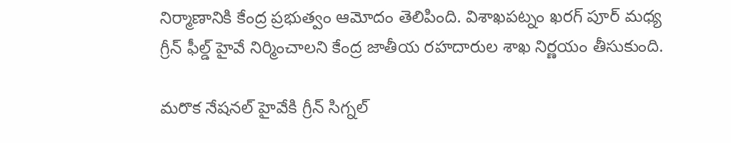నిర్మాణానికి కేంద్ర ప్రభుత్వం ఆమోదం తెలిపింది. విశాఖపట్నం ఖరగ్ పూర్ మధ్య గ్రీన్ ఫీల్డ్ హైవే నిర్మించాలని కేంద్ర జాతీయ రహదారుల శాఖ నిర్ణయం తీసుకుంది.

మరొక నేషనల్ హైవేకి గ్రీన్ సిగ్నల్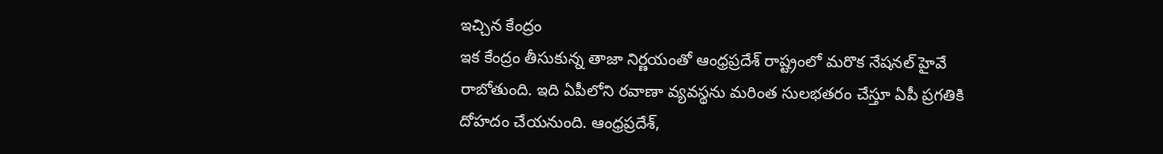ఇచ్చిన కేంద్రం
ఇక కేంద్రం తీసుకున్న తాజా నిర్ణయంతో ఆంధ్రప్రదేశ్ రాష్ట్రంలో మరొక నేషనల్ హైవే రాబోతుంది. ఇది ఏపీలోని రవాణా వ్యవస్థను మరింత సులభతరం చేస్తూ ఏపీ ప్రగతికి దోహదం చేయనుంది. ఆంధ్రప్రదేశ్,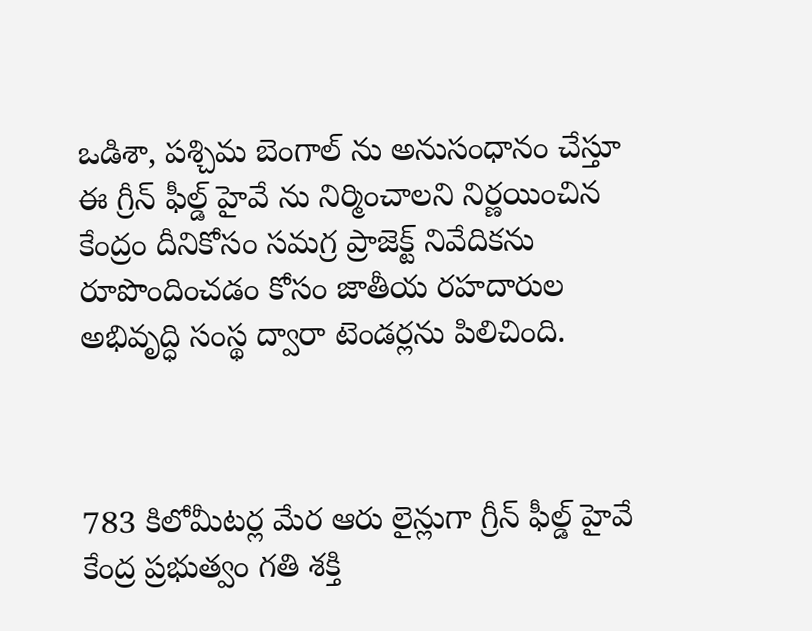ఒడిశా, పశ్చిమ బెంగాల్ ను అనుసంధానం చేస్తూ ఈ గ్రీన్ ఫీల్డ్ హైవే ను నిర్మించాలని నిర్ణయించిన కేంద్రం దీనికోసం సమగ్ర ప్రాజెక్ట్ నివేదికను రూపొందించడం కోసం జాతీయ రహదారుల అభివృద్ధి సంస్థ ద్వారా టెండర్లను పిలిచింది.



783 కిలోమీటర్ల మేర ఆరు లైన్లుగా గ్రీన్ ఫీల్డ్ హైవే
కేంద్ర ప్రభుత్వం గతి శక్తి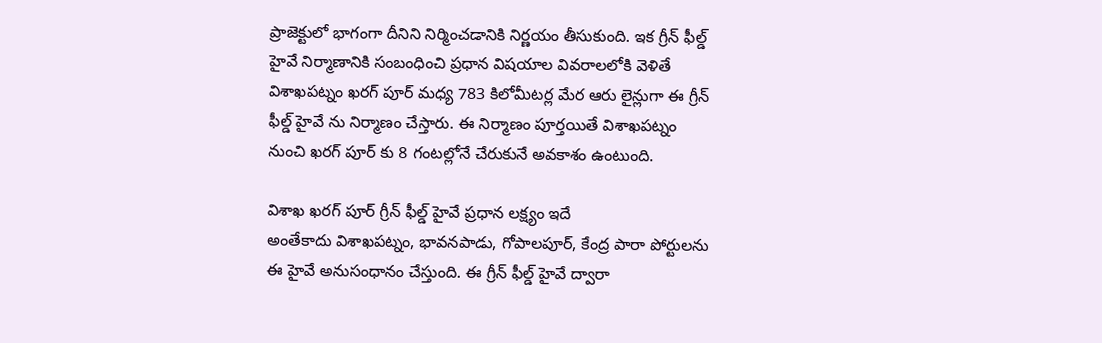ప్రాజెక్టులో భాగంగా దీనిని నిర్మించడానికి నిర్ణయం తీసుకుంది. ఇక గ్రీన్ ఫీల్డ్ హైవే నిర్మాణానికి సంబంధించి ప్రధాన విషయాల వివరాలలోకి వెళితే విశాఖపట్నం ఖరగ్ పూర్ మధ్య 783 కిలోమీటర్ల మేర ఆరు లైన్లుగా ఈ గ్రీన్ ఫీల్డ్ హైవే ను నిర్మాణం చేస్తారు. ఈ నిర్మాణం పూర్తయితే విశాఖపట్నం నుంచి ఖరగ్ పూర్ కు 8 గంటల్లోనే చేరుకునే అవకాశం ఉంటుంది.

విశాఖ ఖరగ్ పూర్ గ్రీన్ ఫీల్డ్ హైవే ప్రధాన లక్ష్యం ఇదే
అంతేకాదు విశాఖపట్నం, భావనపాడు, గోపాలపూర్, కేంద్ర పారా పోర్టులను ఈ హైవే అనుసంధానం చేస్తుంది. ఈ గ్రీన్ ఫీల్డ్ హైవే ద్వారా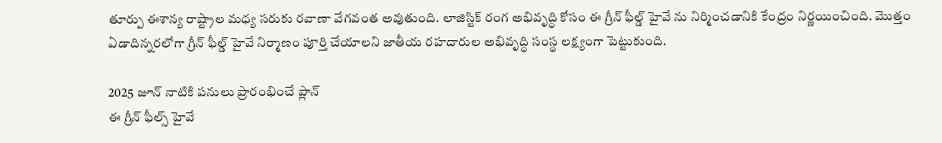తూర్పు ఈశాన్య రాష్ట్రాల మధ్య సరుకు రవాణా వేగవంత అవుతుంది. లాజిస్టిక్ రంగ అభివృద్ధి కోసం ఈ గ్రీన్ ఫీల్డ్ హైవే ను నిర్మించడానికి కేంద్రం నిర్ణయించింది. మొత్తం ఏడాదిన్నరలోగా గ్రీన్ ఫీల్డ్ హైవే నిర్మాణం పూర్తి చేయాలని జాతీయ రహదారుల అభివృద్ధి సంస్థ లక్ష్యంగా పెట్టుకుంది.

2025 జూన్ నాటికి పనులు ప్రారంభించే ప్లాన్
ఈ గ్రీన్ ఫీల్స్ హైవే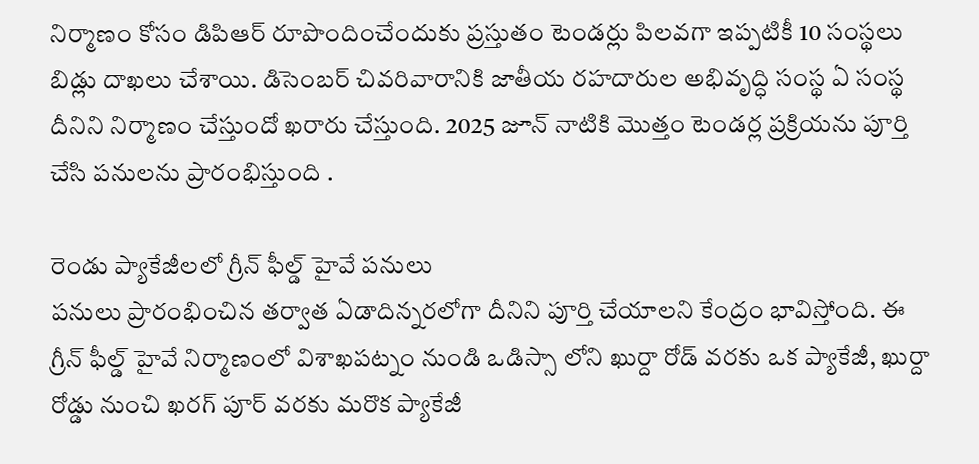నిర్మాణం కోసం డిపిఆర్ రూపొందించేందుకు ప్రస్తుతం టెండర్లు పిలవగా ఇప్పటికీ 10 సంస్థలు బిడ్లు దాఖలు చేశాయి. డిసెంబర్ చివరివారానికి జాతీయ రహదారుల అభివృద్ధి సంస్థ ఏ సంస్థ దీనిని నిర్మాణం చేస్తుందో ఖరారు చేస్తుంది. 2025 జూన్ నాటికి మొత్తం టెండర్ల ప్రక్రియను పూర్తి చేసి పనులను ప్రారంభిస్తుంది .

రెండు ప్యాకేజీలలో గ్రీన్ ఫీల్డ్ హైవే పనులు
పనులు ప్రారంభించిన తర్వాత ఏడాదిన్నరలోగా దీనిని పూర్తి చేయాలని కేంద్రం భావిస్తోంది. ఈ గ్రీన్ ఫీల్డ్ హైవే నిర్మాణంలో విశాఖపట్నం నుండి ఒడిస్సా లోని ఖుర్దా రోడ్ వరకు ఒక ప్యాకేజీ, ఖుర్దా రోడ్డు నుంచి ఖరగ్ పూర్ వరకు మరొక ప్యాకేజీ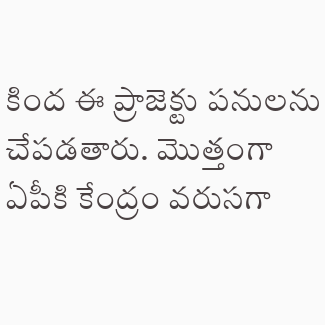కింద ఈ ప్రాజెక్టు పనులను చేపడతారు. మొత్తంగా ఏపీకి కేంద్రం వరుసగా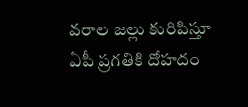వరాల జల్లు కురిపిస్తూ ఏపీ ప్రగతికి దోహదం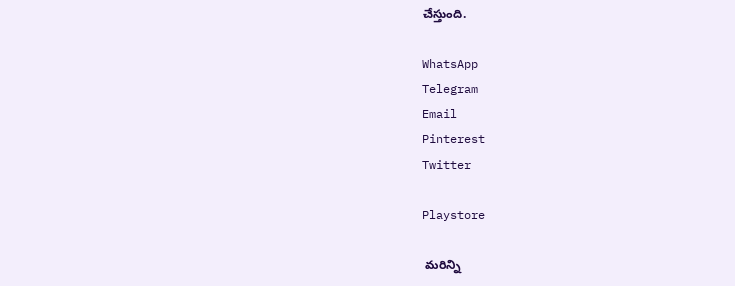చేస్తుంది.

WhatsApp
Telegram
Email
Pinterest
Twitter

Playstore

 మరిన్ని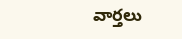వార్తలు